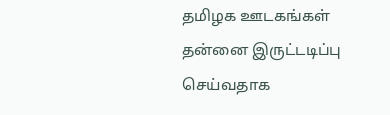தமிழக ஊடகங்கள் தன்னை இருட்டடிப்பு செய்வதாக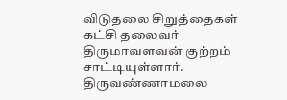விடுதலை சிறுத்தைகள் கட்சி தலைவர் திருமாவளவன் குற்றம் சாட்டியுள்ளார். திருவண்ணாமலை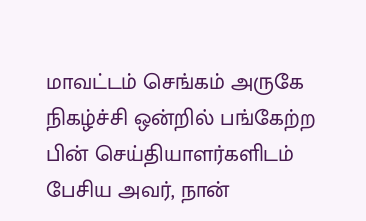மாவட்டம் செங்கம் அருகே நிகழ்ச்சி ஒன்றில் பங்கேற்ற பின் செய்தியாளர்களிடம் பேசிய அவர், நான்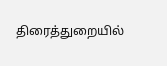திரைத்துறையில்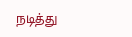நடித்து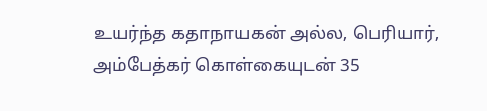உயர்ந்த கதாநாயகன் அல்ல, பெரியார், அம்பேத்கர் கொள்கையுடன் 35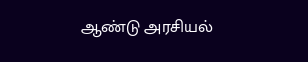ஆண்டு அரசியல்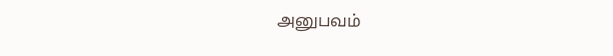அனுபவம்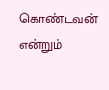கொண்டவன் என்றும்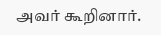அவர் கூறினார்.